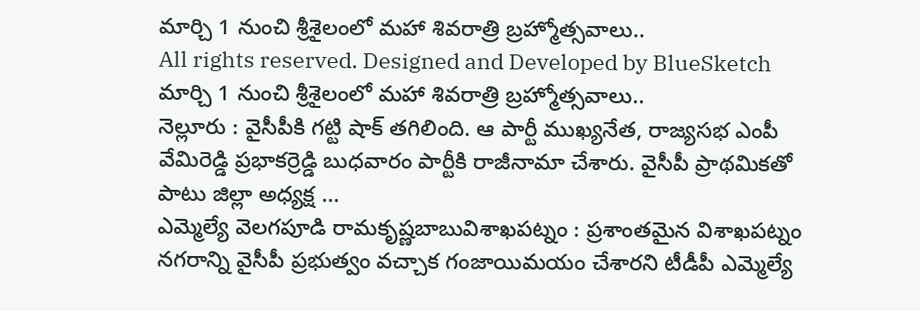మార్చి 1 నుంచి శ్రీశైలంలో మహా శివరాత్రి బ్రహ్మోత్సవాలు..
All rights reserved. Designed and Developed by BlueSketch
మార్చి 1 నుంచి శ్రీశైలంలో మహా శివరాత్రి బ్రహ్మోత్సవాలు..
నెల్లూరు : వైసీపీకి గట్టి షాక్ తగిలింది. ఆ పార్టీ ముఖ్యనేత, రాజ్యసభ ఎంపీ వేమిరెడ్డి ప్రభాకర్రెడ్డి బుధవారం పార్టీకి రాజీనామా చేశారు. వైసీపీ ప్రాథమికతో పాటు జిల్లా అధ్యక్ష …
ఎమ్మెల్యే వెలగపూడి రామకృష్ణబాబువిశాఖపట్నం : ప్రశాంతమైన విశాఖపట్నం నగరాన్ని వైసీపీ ప్రభుత్వం వచ్చాక గంజాయిమయం చేశారని టీడీపీ ఎమ్మెల్యే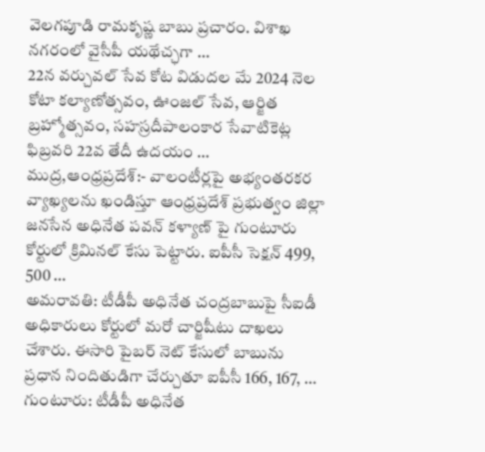వెలగపూడి రామకృష్ణ బాబు ప్రచారం. విశాఖ నగరంలో వైసీపీ యథేచ్ఛగా …
22న వర్చువల్ సేవ కోట విడుదల మే 2024 నెల కోటా కల్యాణోత్సవం, ఊంజల్ సేవ, ఆర్జిత బ్రహ్మోత్సవం, సహస్రదీపాలంకార సేవాటికెట్ల ఫిబ్రవరి 22వ తేదీ ఉదయం …
ముద్ర,ఆంధ్రప్రదేశ్:- వాలంటీర్లపై అభ్యంతరకర వ్యాఖ్యలను ఖండిస్తూ ఆంధ్రప్రదేశ్ ప్రభుత్వం జిల్లా జనసేన అధినేత పవన్ కళ్యాణ్ పై గుంటూరు కోర్టులో క్రిమినల్ కేసు పెట్టారు. ఐపీసీ సెక్షన్ 499, 500 …
అమరావతి: టీడీపీ అధినేత చంద్రబాబుపై సీఐడీ అధికారులు కోర్టులో మరో చార్జిషీటు దాఖలు చేశారు. ఈసారి పైబర్ నెట్ కేసులో బాబును ప్రధాన నిందితుడిగా చేర్చుతూ ఐపీసీ 166, 167, …
గుంటూరు: టీడీపీ అధినేత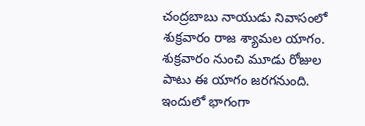చంద్రబాబు నాయుడు నివాసంలో శుక్రవారం రాజ శ్యామల యాగం. శుక్రవారం నుంచి మూడు రోజుల పాటు ఈ యాగం జరగనుంది. ఇందులో భాగంగా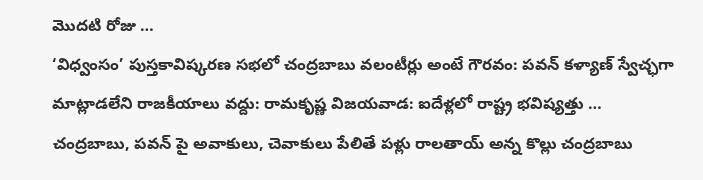మొదటి రోజు …
‘విధ్వంసం’ పుస్తకావిష్కరణ సభలో చంద్రబాబు వలంటీర్లు అంటే గౌరవం: పవన్ కళ్యాణ్ స్వేచ్ఛగా మాట్లాడలేని రాజకీయాలు వద్దు: రామకృష్ణ విజయవాడ: ఐదేళ్లలో రాష్ట్ర భవిష్యత్తు …
చంద్రబాబు, పవన్ పై అవాకులు, చెవాకులు పేలితే పళ్లు రాలతాయ్ అన్న కొల్లు చంద్రబాబు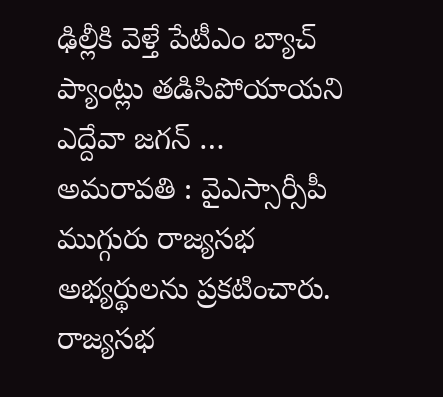ఢిల్లీకి వెళ్తే పేటీఎం బ్యాచ్ ప్యాంట్లు తడిసిపోయాయని ఎద్దేవా జగన్ …
అమరావతి : వైఎస్సార్సీపీ ముగ్గురు రాజ్యసభ అభ్యర్థులను ప్రకటించారు. రాజ్యసభ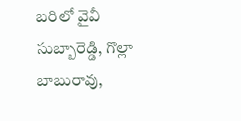బరిలో వైవీ సుబ్బారెడ్డి, గొల్లా బాబురావు,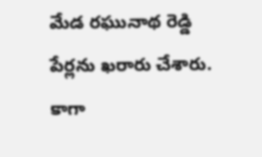మేడ రఘునాథ రెడ్డి పేర్లను ఖరారు చేశారు. కాగా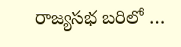రాజ్యసభ బరిలో …